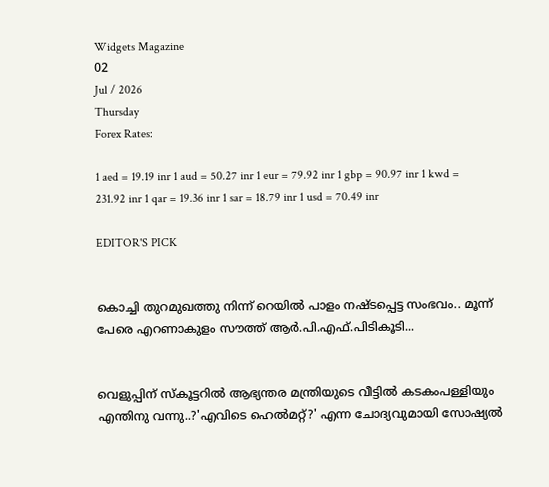Widgets Magazine
02
Jul / 2026
Thursday
Forex Rates:

1 aed = 19.19 inr 1 aud = 50.27 inr 1 eur = 79.92 inr 1 gbp = 90.97 inr 1 kwd = 231.92 inr 1 qar = 19.36 inr 1 sar = 18.79 inr 1 usd = 70.49 inr

EDITOR'S PICK


കൊച്ചി തുറമുഖത്തു നിന്ന് റെയിൽ പാളം നഷ്ടപ്പെട്ട സംഭവം.. മൂന്ന് പേരെ എറണാകുളം സൗത്ത് ആർ.പി.എഫ്.പിടികൂടി...


വെളുപ്പിന് സ്കൂട്ടറിൽ ആഭ്യന്തര മന്ത്രിയുടെ വീട്ടിൽ കടകംപള്ളിയും എന്തിനു വന്നു..?'എവിടെ ഹെൽമറ്റ്?' എന്ന ചോദ്യവുമായി സോഷ്യൽ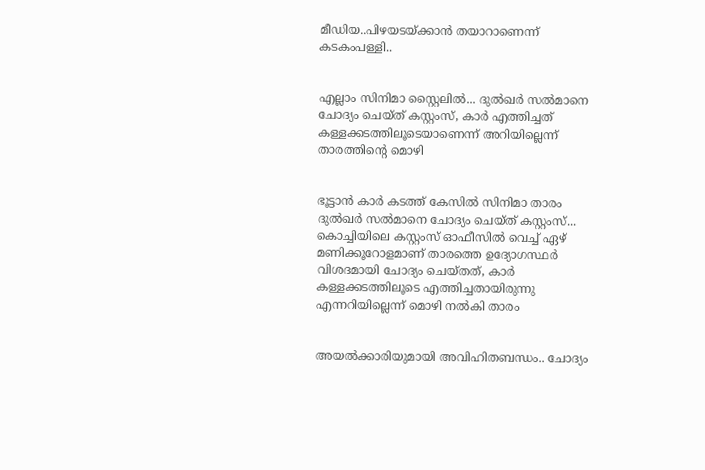മീഡിയ..പിഴയടയ്ക്കാൻ തയാറാണെന്ന് കടകംപള്ളി..


എല്ലാം സിനിമാ സ്റ്റൈലിൽ... ദുൽഖർ സൽമാനെ ചോദ്യം ചെയ്ത് കസ്റ്റംസ്, കാർ എത്തിച്ചത് കള്ളക്കടത്തിലൂടെയാണെന്ന് അറിയില്ലെന്ന് താരത്തിന്റെ മൊഴി


ഭൂട്ടാന്‍ കാര്‍ കടത്ത് കേസില്‍ സിനിമാ താരം ദുല്‍ഖര്‍ സല്‍മാനെ ചോദ്യം ചെയ്ത് കസ്റ്റംസ്... കൊച്ചിയിലെ കസ്റ്റംസ് ഓഫീസില്‍ വെച്ച് ഏഴ് മണിക്കൂറോളമാണ് താരത്തെ ഉദ്യോഗസ്ഥര്‍ വിശദമായി ചോദ്യം ചെയ്തത്, കാർ കള്ളക്കടത്തിലൂടെ എത്തിച്ചതായിരുന്നു എന്നറിയില്ലെന്ന് മൊഴി നൽകി താരം


അയൽക്കാരിയുമായി അവിഹിതബന്ധം.. ചോദ്യം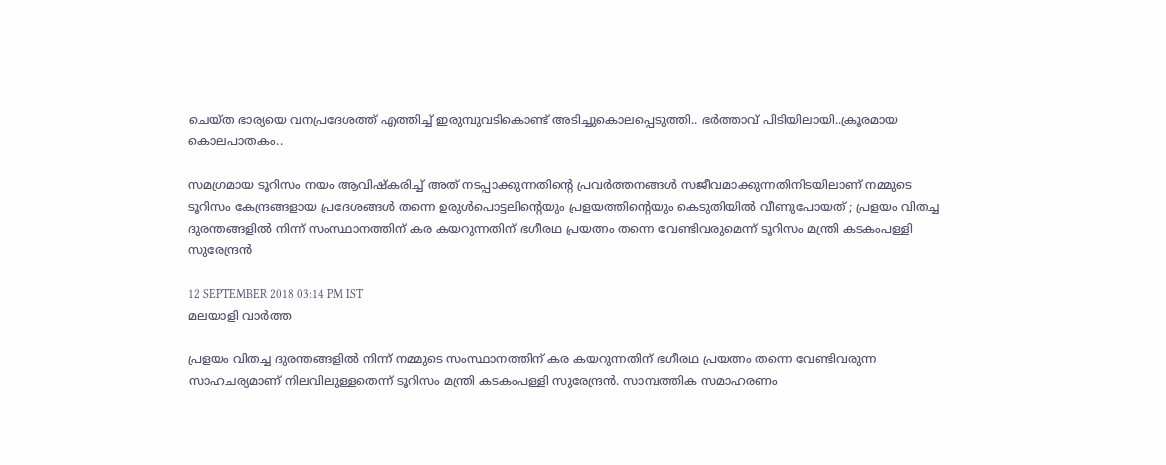ചെയ്ത ഭാര്യയെ വനപ്രദേശത്ത് എത്തിച്ച് ഇരുമ്പുവടികൊണ്ട് അടിച്ചുകൊലപ്പെടുത്തി.. ഭർത്താവ് പിടിയിലായി..ക്രൂരമായ കൊലപാതകം..

സമഗ്രമായ ടൂറിസം നയം ആവിഷ്കരിച്ച് അത് നടപ്പാക്കുന്നതിന്റെ പ്രവര്‍ത്തനങ്ങള്‍ സജീവമാക്കുന്നതിനിടയിലാണ് നമ്മുടെ ടൂറിസം കേന്ദ്രങ്ങളായ പ്രദേശങ്ങള്‍ തന്നെ ഉരുള്‍പൊട്ടലിന്റെയും പ്രളയത്തിന്റെയും കെടുതിയില്‍ വീണുപോയത് ; പ്രളയം വിതച്ച ദുരന്തങ്ങളില്‍ നിന്ന് സംസ്ഥാനത്തിന് കര കയറുന്നതിന് ഭഗീരഥ പ്രയത്നം തന്നെ വേണ്ടിവരുമെന്ന് ടൂറിസം മന്ത്രി കടകംപള്ളി സുരേന്ദ്രൻ

12 SEPTEMBER 2018 03:14 PM IST
മലയാളി വാര്‍ത്ത

പ്രളയം വിതച്ച ദുരന്തങ്ങളില്‍ നിന്ന് നമ്മുടെ സംസ്ഥാനത്തിന് കര കയറുന്നതിന് ഭഗീരഥ പ്രയത്നം തന്നെ വേണ്ടിവരുന്ന സാഹചര്യമാണ് നിലവിലുള്ളതെന്ന് ടൂറിസം മന്ത്രി കടകംപള്ളി സുരേന്ദ്രൻ. സാമ്പത്തിക സമാഹരണം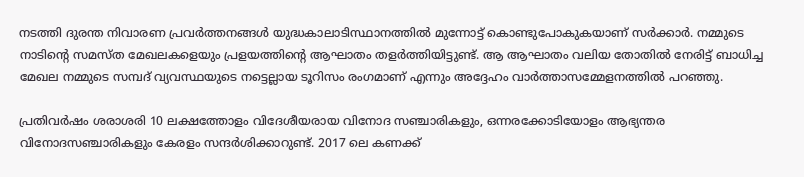നടത്തി ദുരന്ത നിവാരണ പ്രവര്‍ത്തനങ്ങള്‍ യുദ്ധകാലാടിസ്ഥാനത്തില്‍ മുന്നോട്ട് കൊണ്ടുപോകുകയാണ് സര്‍ക്കാര്‍. നമ്മുടെ നാടിന്റെ സമസ്ത മേഖലകളെയും പ്രളയത്തിന്റെ ആഘാതം തളര്‍ത്തിയിട്ടുണ്ട്. ആ ആഘാതം വലിയ തോതില്‍ നേരിട്ട് ബാധിച്ച മേഖല നമ്മുടെ സമ്പദ് വ്യവസ്ഥയുടെ നട്ടെല്ലായ ടൂറിസം രംഗമാണ് എന്നും അദ്ദേഹം വാര്‍ത്താസമ്മേളനത്തിൽ പറഞ്ഞു.

പ്രതിവര്‍ഷം ശരാശരി 10 ലക്ഷത്തോളം വിദേശീയരായ വിനോദ സഞ്ചാരികളും, ഒന്നരക്കോടിയോളം ആഭ്യന്തര വിനോദസഞ്ചാരികളും കേരളം സന്ദര്‍ശിക്കാറുണ്ട്. 2017 ലെ കണക്ക്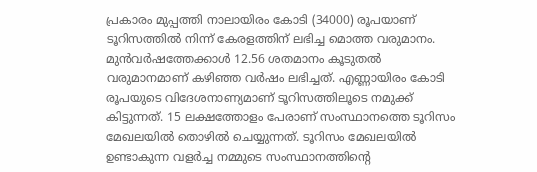പ്രകാരം മുപ്പത്തി നാലായിരം കോടി (34000) രൂപയാണ് ടൂറിസത്തില്‍ നിന്ന് കേരളത്തിന് ലഭിച്ച മൊത്ത വരുമാനം. മുന്‍വര്‍ഷത്തേക്കാള്‍ 12.56 ശതമാനം കൂടുതല്‍ വരുമാനമാണ് കഴിഞ്ഞ വര്‍ഷം ലഭിച്ചത്. എണ്ണായിരം കോടി രൂപയുടെ വിദേശനാണ്യമാണ് ടൂറിസത്തിലൂടെ നമുക്ക് കിട്ടുന്നത്. 15 ലക്ഷത്തോളം പേരാണ് സംസ്ഥാനത്തെ ടൂറിസം മേഖലയില്‍ തൊഴില്‍ ചെയ്യുന്നത്. ടൂറിസം മേഖലയില്‍ ഉണ്ടാകുന്ന വളര്‍ച്ച നമ്മുടെ സംസ്ഥാനത്തിന്റെ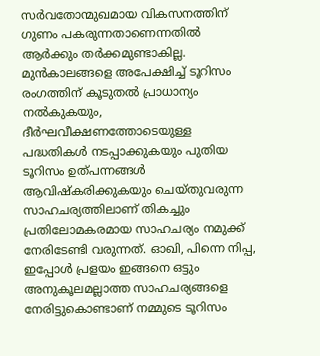സര്‍വതോന്മുഖമായ വികസനത്തിന് ഗുണം പകരുന്നതാണെന്നതില്‍ ആര്‍ക്കും തര്‍ക്കമുണ്ടാകില്ല. മുന്‍കാലങ്ങളെ അപേക്ഷിച്ച് ടൂറിസം രംഗത്തിന് കൂടുതല്‍ പ്രാധാന്യം നല്‍കുകയും, ദീര്‍ഘവീക്ഷണത്തോടെയുള്ള പദ്ധതികള്‍ നടപ്പാക്കുകയും പുതിയ ടൂറിസം ഉത്പന്നങ്ങള്‍ ആവിഷ്കരിക്കുകയും ചെയ്തുവരുന്ന സാഹചര്യത്തിലാണ് തികച്ചും പ്രതിലോമകരമായ സാഹചര്യം നമുക്ക് നേരിടേണ്ടി വരുന്നത്. ഓഖി, പിന്നെ നിപ്പ, ഇപ്പോള്‍ പ്രളയം ഇങ്ങനെ ഒട്ടും അനുകൂലമല്ലാത്ത സാഹചര്യങ്ങളെ നേരിട്ടുകൊണ്ടാണ് നമ്മുടെ ടൂറിസം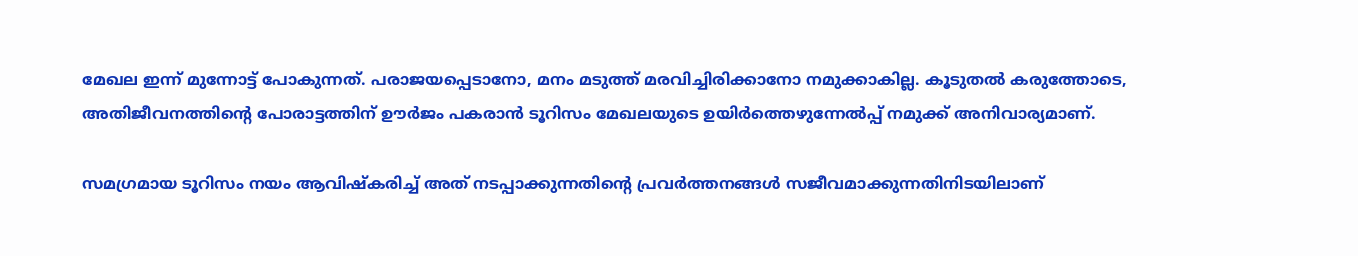മേഖല ഇന്ന് മുന്നോട്ട് പോകുന്നത്. പരാജയപ്പെടാനോ, മനം മടുത്ത് മരവിച്ചിരിക്കാനോ നമുക്കാകില്ല. കൂടുതല്‍ കരുത്തോടെ, അതിജീവനത്തിന്റെ പോരാട്ടത്തിന് ഊര്‍ജം പകരാന്‍ ടൂറിസം മേഖലയുടെ ഉയിര്‍ത്തെഴുന്നേല്‍പ്പ് നമുക്ക് അനിവാര്യമാണ്.

സമഗ്രമായ ടൂറിസം നയം ആവിഷ്കരിച്ച് അത് നടപ്പാക്കുന്നതിന്റെ പ്രവര്‍ത്തനങ്ങള്‍ സജീവമാക്കുന്നതിനിടയിലാണ്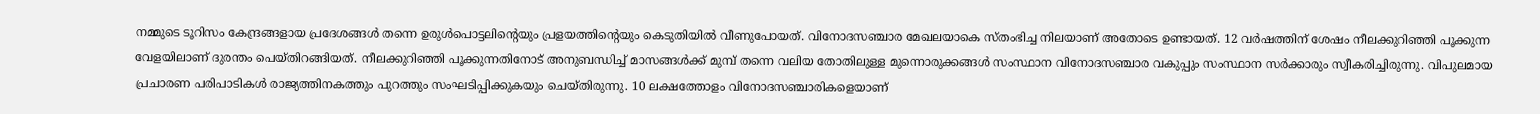നമ്മുടെ ടൂറിസം കേന്ദ്രങ്ങളായ പ്രദേശങ്ങള്‍ തന്നെ ഉരുള്‍പൊട്ടലിന്റെയും പ്രളയത്തിന്റെയും കെടുതിയില്‍ വീണുപോയത്. വിനോദസഞ്ചാര മേഖലയാകെ സ്തംഭിച്ച നിലയാണ് അതോടെ ഉണ്ടായത്. 12 വര്‍ഷത്തിന് ശേഷം നീലക്കുറിഞ്ഞി പൂക്കുന്ന വേളയിലാണ് ദുരന്തം പെയ്തിറങ്ങിയത്. നീലക്കുറിഞ്ഞി പൂക്കുന്നതിനോട് അനുബന്ധിച്ച് മാസങ്ങള്‍ക്ക് മുമ്പ് തന്നെ വലിയ തോതിലുള്ള മുന്നൊരുക്കങ്ങള്‍ സംസ്ഥാന വിനോദസഞ്ചാര വകുപ്പും സംസ്ഥാന സര്‍ക്കാരും സ്വീകരിച്ചിരുന്നു. വിപുലമായ പ്രചാരണ പരിപാടികള്‍ രാജ്യത്തിനകത്തും പുറത്തും സംഘടിപ്പിക്കുകയും ചെയ്തിരുന്നു. 10 ലക്ഷത്തോളം വിനോദസഞ്ചാരികളെയാണ്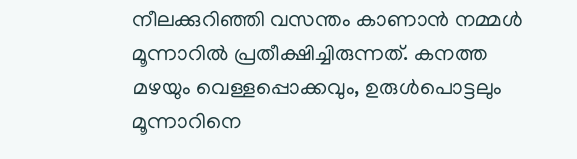നീലക്കുറിഞ്ഞി വസന്തം കാണാന്‍ നമ്മള്‍ മൂന്നാറില്‍ പ്രതീക്ഷിച്ചിരുന്നത്. കനത്ത മഴയും വെള്ളപ്പൊക്കവും, ഉരുള്‍പൊട്ടലും മൂന്നാറിനെ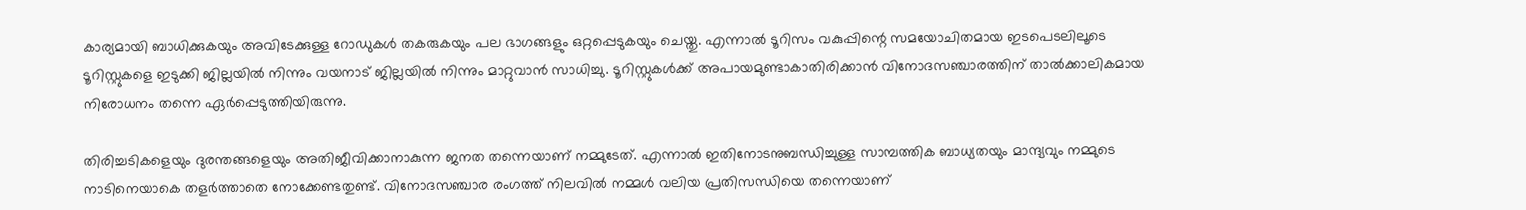കാര്യമായി ബാധിക്കുകയും അവിടേക്കുള്ള റോഡുകള്‍ തകരുകയും പല ഭാഗങ്ങളും ഒറ്റപ്പെടുകയും ചെയ്തു. എന്നാല്‍ ടൂറിസം വകുപ്പിന്റെ സമയോചിതമായ ഇടപെടലിലൂടെ ടൂറിസ്റ്റുകളെ ഇടുക്കി ജില്ലയില്‍ നിന്നും വയനാട് ജില്ലയില്‍ നിന്നും മാറ്റുവാന്‍ സാധിച്ചു. ടൂറിസ്റ്റുകള്‍ക്ക് അപായമുണ്ടാകാതിരിക്കാന്‍ വിനോദസഞ്ചാരത്തിന് താല്‍ക്കാലികമായ നിരോധനം തന്നെ ഏര്‍പ്പെടുത്തിയിരുന്നു.

തിരിച്ചടികളെയും ദുരന്തങ്ങളെയും അതിജീവിക്കാനാകുന്ന ജനത തന്നെയാണ് നമ്മുടേത്. എന്നാല്‍ ഇതിനോടനുബന്ധിച്ചുള്ള സാമ്പത്തിക ബാധ്യതയും മാന്ദ്യവും നമ്മുടെ നാടിനെയാകെ തളര്‍ത്താതെ നോക്കേണ്ടതുണ്ട്. വിനോദസഞ്ചാര രംഗത്ത് നിലവില്‍ നമ്മള്‍ വലിയ പ്രതിസന്ധിയെ തന്നെയാണ്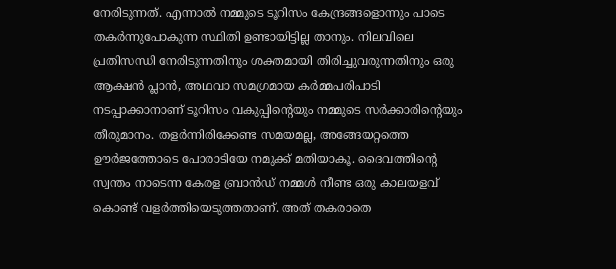നേരിടുന്നത്. എന്നാല്‍ നമ്മുടെ ടൂറിസം കേന്ദ്രങ്ങളൊന്നും പാടെ തകര്‍ന്നുപോകുന്ന സ്ഥിതി ഉണ്ടായിട്ടില്ല താനും. നിലവിലെ പ്രതിസന്ധി നേരിടുന്നതിനും ശക്തമായി തിരിച്ചുവരുന്നതിനും ഒരു ആക്ഷന്‍ പ്ലാന്‍, അഥവാ സമഗ്രമായ കര്‍മ്മപരിപാടി നടപ്പാക്കാനാണ് ടൂറിസം വകുപ്പിന്റെയും നമ്മുടെ സര്‍ക്കാരിന്റെയും തീരുമാനം. തളര്‍ന്നിരിക്കേണ്ട സമയമല്ല, അങ്ങേയറ്റത്തെ ഊര്‍ജത്തോടെ പോരാടിയേ നമുക്ക് മതിയാകൂ. ദൈവത്തിന്റെ സ്വന്തം നാടെന്ന കേരള ബ്രാന്‍ഡ് നമ്മള്‍ നീണ്ട ഒരു കാലയളവ് കൊണ്ട് വളര്‍ത്തിയെടുത്തതാണ്. അത് തകരാതെ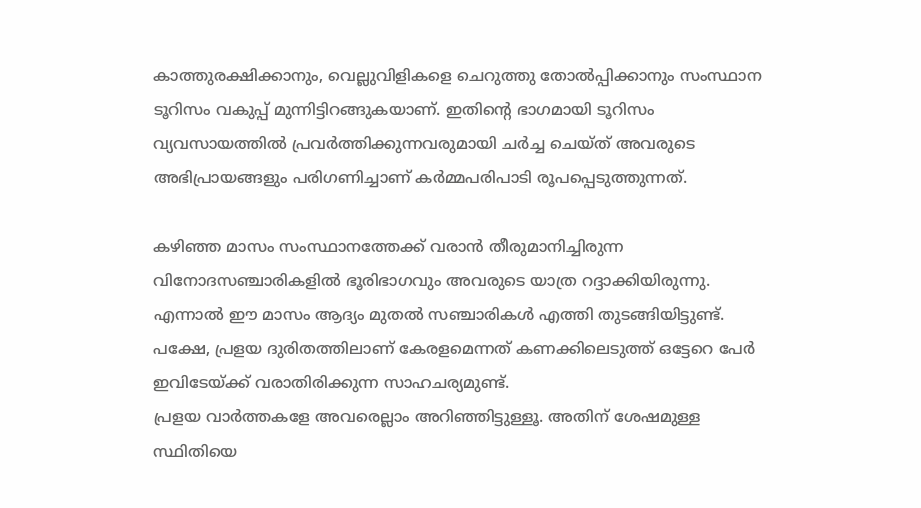കാത്തുരക്ഷിക്കാനും, വെല്ലുവിളികളെ ചെറുത്തു തോല്‍പ്പിക്കാനും സംസ്ഥാന ടൂറിസം വകുപ്പ് മുന്നിട്ടിറങ്ങുകയാണ്. ഇതിന്റെ ഭാഗമായി ടൂറിസം വ്യവസായത്തില്‍ പ്രവര്‍ത്തിക്കുന്നവരുമായി ചര്‍ച്ച ചെയ്ത് അവരുടെ അഭിപ്രായങ്ങളും പരിഗണിച്ചാണ് കര്‍മ്മപരിപാടി രൂപപ്പെടുത്തുന്നത്.

കഴിഞ്ഞ മാസം സംസ്ഥാനത്തേക്ക് വരാന്‍ തീരുമാനിച്ചിരുന്ന വിനോദസഞ്ചാരികളില്‍ ഭൂരിഭാഗവും അവരുടെ യാത്ര റദ്ദാക്കിയിരുന്നു. എന്നാല്‍ ഈ മാസം ആദ്യം മുതല്‍ സഞ്ചാരികള്‍ എത്തി തുടങ്ങിയിട്ടുണ്ട്. പക്ഷേ, പ്രളയ ദുരിതത്തിലാണ് കേരളമെന്നത് കണക്കിലെടുത്ത് ഒട്ടേറെ പേര്‍ ഇവിടേയ്ക്ക് വരാതിരിക്കുന്ന സാഹചര്യമുണ്ട്.
പ്രളയ വാര്‍ത്തകളേ അവരെല്ലാം അറിഞ്ഞിട്ടുള്ളൂ. അതിന് ശേഷമുള്ള സ്ഥിതിയെ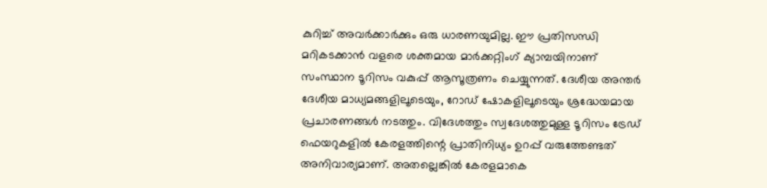കുറിച്ച് അവര്‍ക്കാര്‍ക്കും ഒരു ധാരണയുമില്ല. ഈ പ്രതിസന്ധി മറികടക്കാന്‍ വളരെ ശക്തമായ മാര്‍ക്കറ്റിംഗ് ക്യാമ്പയിനാണ് സംസ്ഥാന ടൂറിസം വകുപ്പ് ആസൂത്രണം ചെയ്യുന്നത്. ദേശീയ അന്തര്‍ ദേശീയ മാധ്യമങ്ങളിലൂടെയും, റോഡ് ഷോകളിലൂടെയും ശ്രദ്ധേയമായ പ്രചാരണങ്ങള്‍ നടത്തും. വിദേശത്തും സ്വദേശത്തുമുള്ള ടൂറിസം ട്രേഡ് ഫെയറുകളില്‍ കേരളത്തിന്റെ പ്രാതിനിധ്യം ഉറപ്പ് വരുത്തേണ്ടത് അനിവാര്യമാണ്. അതല്ലെങ്കില്‍ കേരളമാകെ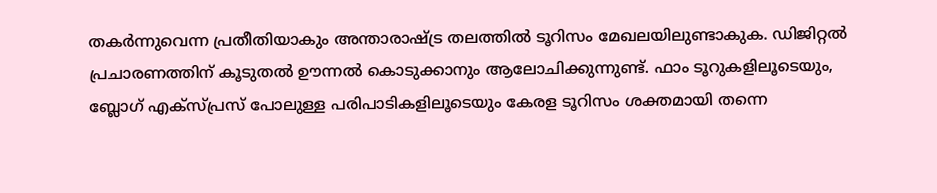തകര്‍ന്നുവെന്ന പ്രതീതിയാകും അന്താരാഷ്ട്ര തലത്തില്‍ ടൂറിസം മേഖലയിലുണ്ടാകുക. ഡിജിറ്റല്‍ പ്രചാരണത്തിന് കൂടുതല്‍ ഊന്നല്‍ കൊടുക്കാനും ആലോചിക്കുന്നുണ്ട്. ഫാം ടൂറുകളിലൂടെയും, ബ്ലോഗ് എക്സ്പ്രസ് പോലുള്ള പരിപാടികളിലൂടെയും കേരള ടൂറിസം ശക്തമായി തന്നെ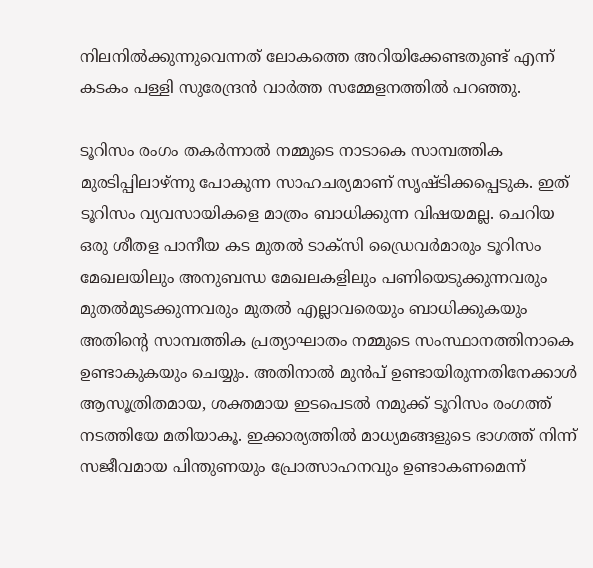നിലനില്‍ക്കുന്നുവെന്നത് ലോകത്തെ അറിയിക്കേണ്ടതുണ്ട് എന്ന് കടകം പള്ളി സുരേന്ദ്രൻ വാർത്ത സമ്മേളനത്തിൽ പറഞ്ഞു.

ടൂറിസം രംഗം തകര്‍ന്നാല്‍ നമ്മുടെ നാടാകെ സാമ്പത്തിക മുരടിപ്പിലാഴ്ന്നു പോകുന്ന സാഹചര്യമാണ് സൃഷ്ടിക്കപ്പെടുക. ഇത് ടൂറിസം വ്യവസായികളെ മാത്രം ബാധിക്കുന്ന വിഷയമല്ല. ചെറിയ ഒരു ശീതള പാനീയ കട മുതല്‍ ടാക്സി ഡ്രൈവര്‍മാരും ടൂറിസം മേഖലയിലും അനുബന്ധ മേഖലകളിലും പണിയെടുക്കുന്നവരും മുതല്‍മുടക്കുന്നവരും മുതല്‍ എല്ലാവരെയും ബാധിക്കുകയും അതിന്റെ സാമ്പത്തിക പ്രത്യാഘാതം നമ്മുടെ സംസ്ഥാനത്തിനാകെ ഉണ്ടാകുകയും ചെയ്യും. അതിനാല്‍ മുന്‍പ് ഉണ്ടായിരുന്നതിനേക്കാള്‍ ആസൂത്രിതമായ, ശക്തമായ ഇടപെടല്‍ നമുക്ക് ടൂറിസം രംഗത്ത് നടത്തിയേ മതിയാകൂ. ഇക്കാര്യത്തില്‍ മാധ്യമങ്ങളുടെ ഭാഗത്ത് നിന്ന് സജീവമായ പിന്തുണയും പ്രോത്സാഹനവും ഉണ്ടാകണമെന്ന്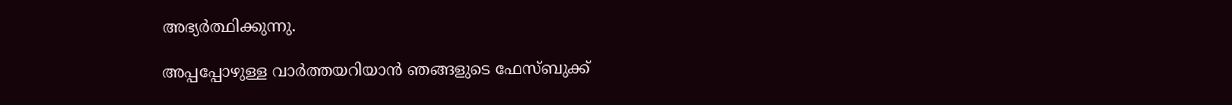അഭ്യര്‍ത്ഥിക്കുന്നു.

അപ്പപ്പോഴുള്ള വാര്‍ത്തയറിയാന്‍ ഞങ്ങളുടെ ഫേസ്‌ബുക്ക്‌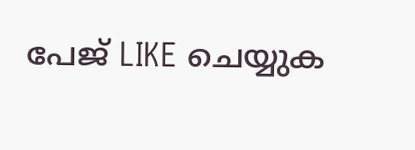പേജ് LIKE ചെയ്യുക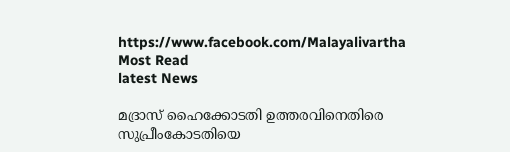https://www.facebook.com/Malayalivartha
Most Read
latest News

മദ്രാസ് ഹൈക്കോടതി ഉത്തരവിനെതിരെ സുപ്രീംകോടതിയെ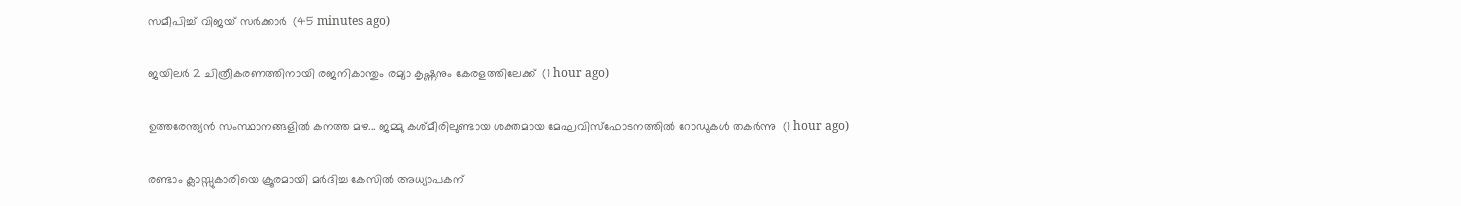സമീപിച്ച് വിജയ് സര്‍ക്കാര്‍  (45 minutes ago)

ജയിലര്‍ 2 ചിത്രീകരണത്തിനായി രജനികാന്തും രമ്യാ കൃഷ്ണനും കേരളത്തിലേക്ക്  (1 hour ago)

ഉത്തരേന്ത്യൻ സംസ്ഥാനങ്ങളിൽ കനത്ത മഴ... ജമ്മു കശ്മീരിലുണ്ടായ ശക്തമായ മേഘവിസ്ഫോടനത്തിൽ റോഡുകൾ തകർന്നു  (1 hour ago)

രണ്ടാം ക്ലാസ്സുകാരിയെ ക്രൂരമായി മര്‍ദിച്ച കേസില്‍ അധ്യാപകന്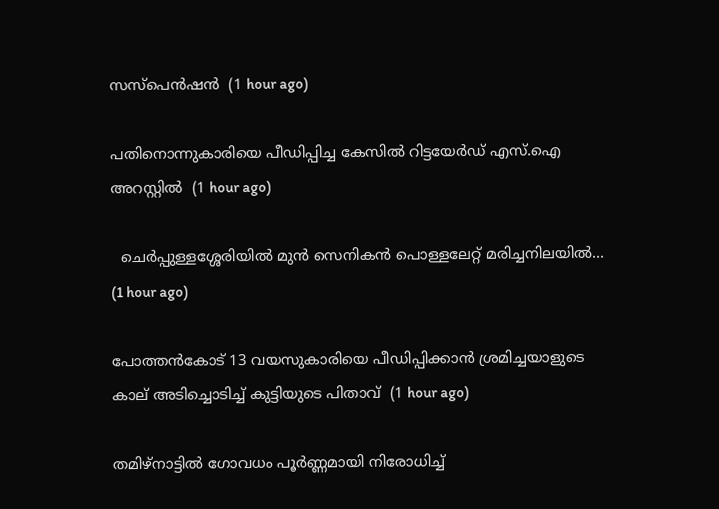സസ്‌പെന്‍ഷന്‍  (1 hour ago)

പതിനൊന്നുകാരിയെ പീഡിപ്പിച്ച കേസില്‍ റിട്ടയേര്‍ഡ് എസ്.ഐ അറസ്റ്റില്‍  (1 hour ago)

  ചെർപ്പുള്ളശ്ശേരിയിൽ മുൻ സെനികൻ പൊള്ളലേറ്റ് മരിച്ചനിലയിൽ...  (1 hour ago)

പോത്തന്‍കോട് 13 വയസുകാരിയെ പീഡിപ്പിക്കാന്‍ ശ്രമിച്ചയാളുടെ കാല് അടിച്ചൊടിച്ച് കുട്ടിയുടെ പിതാവ്  (1 hour ago)

തമിഴ്‌നാട്ടില്‍ ഗോവധം പൂര്‍ണ്ണമായി നിരോധിച്ച്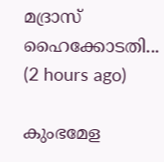മദ്രാസ് ഹൈക്കോടതി...  (2 hours ago)

കുംഭമേള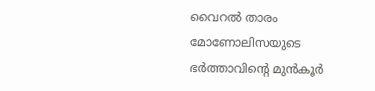വൈറല്‍ താരം മോണോലിസയുടെ ഭര്‍ത്താവിന്റെ മുന്‍കൂര്‍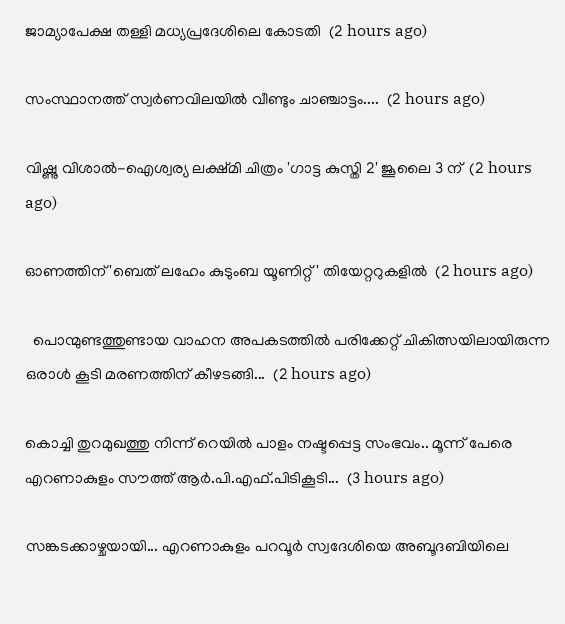ജാമ്യാപേക്ഷ തള്ളി മധ്യപ്രദേശിലെ കോടതി  (2 hours ago)

സംസ്ഥാനത്ത് സ്വർണവിലയിൽ വീണ്ടും ചാഞ്ചാട്ടം....  (2 hours ago)

വിഷ്ണു വിശാല്‍-ഐശ്വര്യ ലക്ഷ്മി ചിത്രം 'ഗാട്ട കുസ്തി 2' ജൂലൈ 3 ന്  (2 hours ago)

ഓണത്തിന് 'ബെത് ലഹേം കുടുംബ യൂണിറ്റ്' തിയേറ്ററുകളില്‍  (2 hours ago)

  പൊന്മുണ്ടത്തുണ്ടായ വാഹന അപകടത്തിൽ പരിക്കേറ്റ് ചികിത്സയിലായിരുന്ന ഒരാൾ കൂടി മരണത്തിന് കീഴടങ്ങി...  (2 hours ago)

കൊച്ചി തുറമുഖത്തു നിന്ന് റെയിൽ പാളം നഷ്ടപ്പെട്ട സംഭവം.. മൂന്ന് പേരെ എറണാകുളം സൗത്ത് ആർ.പി.എഫ്.പിടികൂടി...  (3 hours ago)

സങ്കടക്കാഴ്ചയായി... എറണാകുളം പറവൂർ സ്വദേശിയെ അബൂദബിയിലെ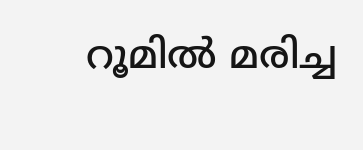റൂമിൽ മരിച്ച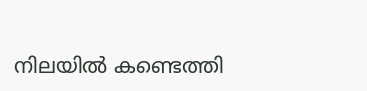നിലയിൽ കണ്ടെത്തി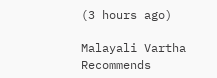(3 hours ago)

Malayali Vartha Recommends